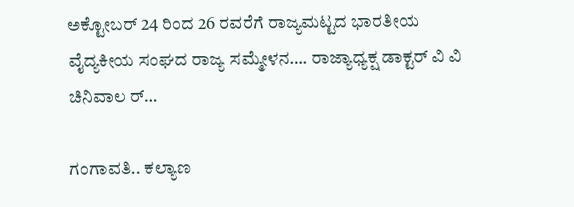ಅಕ್ಟೋಬರ್ 24 ರಿಂದ 26 ರವರೆಗೆ ರಾಜ್ಯಮಟ್ಟದ ಭಾರತೀಯ ವೈದ್ಯಕೀಯ ಸಂಘದ ರಾಜ್ಯ ಸಮ್ಮೇಳನ…. ರಾಜ್ಯಾಧ್ಯಕ್ಷ ಡಾಕ್ಟರ್ ವಿ ವಿ ಚಿನಿವಾಲ ರ್…

ಗಂಗಾವತಿ.. ಕಲ್ಯಾಣ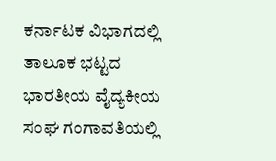ಕರ್ನಾಟಕ ವಿಭಾಗದಲ್ಲಿ ತಾಲೂಕ ಭಟ್ಟದ ಭಾರತೀಯ ವೈದ್ಯಕೀಯ ಸಂಘ ಗಂಗಾವತಿಯಲ್ಲಿ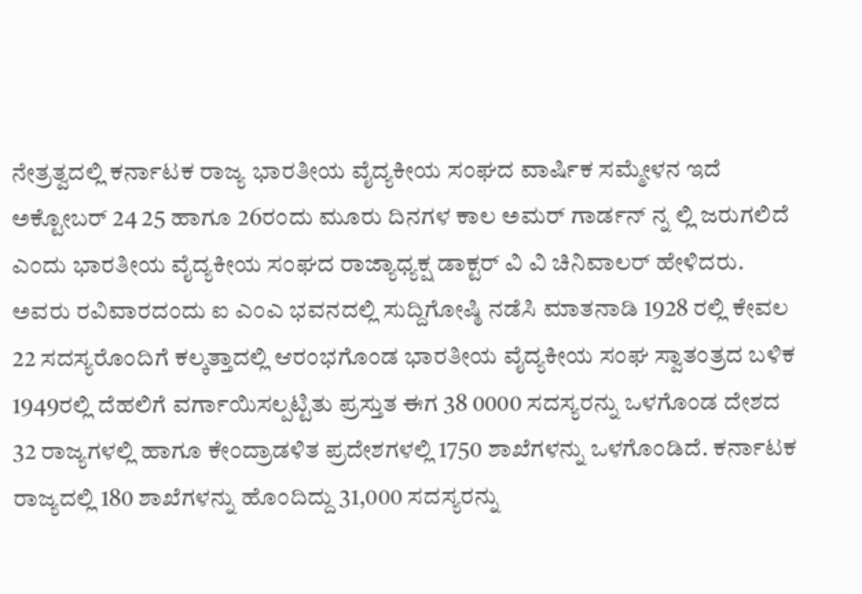ನೇತ್ರತ್ವದಲ್ಲಿ ಕರ್ನಾಟಕ ರಾಜ್ಯ ಭಾರತೀಯ ವೈದ್ಯಕೀಯ ಸಂಘದ ವಾರ್ಷಿಕ ಸಮ್ಮೇಳನ ಇದೆ ಅಕ್ಟೋಬರ್ 24 25 ಹಾಗೂ 26ರಂದು ಮೂರು ದಿನಗಳ ಕಾಲ ಅಮರ್ ಗಾರ್ಡನ್ ನ್ನ ಲ್ಲಿ ಜರುಗಲಿದೆ ಎಂದು ಭಾರತೀಯ ವೈದ್ಯಕೀಯ ಸಂಘದ ರಾಜ್ಯಾಧ್ಯಕ್ಷ ಡಾಕ್ಟರ್ ವಿ ವಿ ಚಿನಿವಾಲರ್ ಹೇಳಿದರು. ಅವರು ರವಿವಾರದಂದು ಐ ಎಂಎ ಭವನದಲ್ಲಿ ಸುದ್ದಿಗೋಷ್ಠಿ ನಡೆಸಿ ಮಾತನಾಡಿ 1928 ರಲ್ಲಿ ಕೇವಲ 22 ಸದಸ್ಯರೊಂದಿಗೆ ಕಲ್ಕತ್ತಾದಲ್ಲಿ ಆರಂಭಗೊಂಡ ಭಾರತೀಯ ವೈದ್ಯಕೀಯ ಸಂಘ ಸ್ವಾತಂತ್ರದ ಬಳಿಕ 1949ರಲ್ಲಿ ದೆಹಲಿಗೆ ವರ್ಗಾಯಿಸಲ್ಪಟ್ಟಿತು ಪ್ರಸ್ತುತ ಈಗ 38 0000 ಸದಸ್ಯರನ್ನು ಒಳಗೊಂಡ ದೇಶದ 32 ರಾಜ್ಯಗಳಲ್ಲಿ ಹಾಗೂ ಕೇಂದ್ರಾಡಳಿತ ಪ್ರದೇಶಗಳಲ್ಲಿ 1750 ಶಾಖೆಗಳನ್ನು ಒಳಗೊಂಡಿದೆ. ಕರ್ನಾಟಕ ರಾಜ್ಯದಲ್ಲಿ 180 ಶಾಖೆಗಳನ್ನು ಹೊಂದಿದ್ದು 31,000 ಸದಸ್ಯರನ್ನು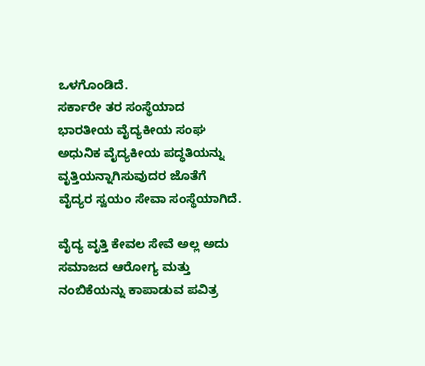ಒಳಗೊಂಡಿದೆ.
ಸರ್ಕಾರೇ ತರ ಸಂಸ್ಥೆಯಾದ ಭಾರತೀಯ ವೈದ್ಯಕೀಯ ಸಂಘ ಅಧುನಿಕ ವೈದ್ಯಕೀಯ ಪದ್ಧತಿಯನ್ನು ವೃತ್ತಿಯನ್ನಾಗಿಸುವುದರ ಜೊತೆಗೆ ವೈದ್ಯರ ಸ್ವಯಂ ಸೇವಾ ಸಂಸ್ಥೆಯಾಗಿದೆ.

ವೈದ್ಯ ವೃತ್ತಿ ಕೇವಲ ಸೇವೆ ಅಲ್ಲ ಅದು ಸಮಾಜದ ಆರೋಗ್ಯ ಮತ್ತು ನಂಬಿಕೆಯನ್ನು ಕಾಪಾಡುವ ಪವಿತ್ರ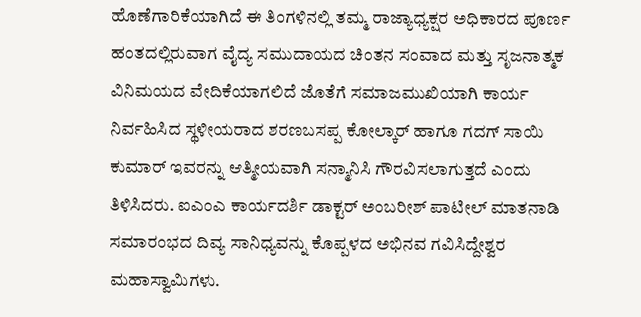ಹೊಣೆಗಾರಿಕೆಯಾಗಿದೆ ಈ ತಿಂಗಳಿನಲ್ಲಿ ತಮ್ಮ ರಾಜ್ಯಾಧ್ಯಕ್ಷರ ಅಧಿಕಾರದ ಪೂರ್ಣ ಹಂತದಲ್ಲಿರುವಾಗ ವೈದ್ಯ ಸಮುದಾಯದ ಚಿಂತನ ಸಂವಾದ ಮತ್ತು ಸೃಜನಾತ್ಮಕ ವಿನಿಮಯದ ವೇದಿಕೆಯಾಗಲಿದೆ ಜೊತೆಗೆ ಸಮಾಜಮುಖಿಯಾಗಿ ಕಾರ್ಯ ನಿರ್ವಹಿಸಿದ ಸ್ಥಳೀಯರಾದ ಶರಣಬಸಪ್ಪ ಕೋಲ್ಕಾರ್ ಹಾಗೂ ಗದಗ್ ಸಾಯಿ ಕುಮಾರ್ ಇವರನ್ನು ಆತ್ಮೀಯವಾಗಿ ಸನ್ಮಾನಿಸಿ ಗೌರವಿಸಲಾಗುತ್ತದೆ ಎಂದು ತಿಳಿಸಿದರು. ಐಎಂಎ ಕಾರ್ಯದರ್ಶಿ ಡಾಕ್ಟರ್ ಅಂಬರೀಶ್ ಪಾಟೀಲ್ ಮಾತನಾಡಿ ಸಮಾರಂಭದ ದಿವ್ಯ ಸಾನಿಧ್ಯವನ್ನು ಕೊಪ್ಪಳದ ಅಭಿನವ ಗವಿಸಿದ್ದೇಶ್ವರ ಮಹಾಸ್ವಾಮಿಗಳು.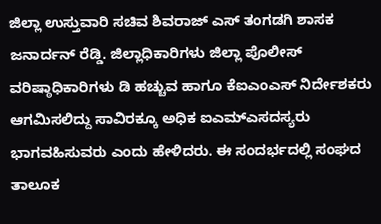ಜಿಲ್ಲಾ ಉಸ್ತುವಾರಿ ಸಚಿವ ಶಿವರಾಜ್ ಎಸ್ ತಂಗಡಗಿ ಶಾಸಕ ಜನಾರ್ದನ್ ರೆಡ್ಡಿ. ಜಿಲ್ಲಾಧಿಕಾರಿಗಳು ಜಿಲ್ಲಾ ಪೊಲೀಸ್ ವರಿಷ್ಠಾಧಿಕಾರಿಗಳು ಡಿ ಹಚ್ಚುವ ಹಾಗೂ ಕೆಐಎಂಎಸ್ ನಿರ್ದೇಶಕರು ಆಗಮಿಸಲಿದ್ದು ಸಾವಿರಕ್ಕೂ ಅಧಿಕ ಐಎಮ್ಎಸದಸ್ಯರು ಭಾಗವಹಿಸುವರು ಎಂದು ಹೇಳಿದರು. ಈ ಸಂದರ್ಭದಲ್ಲಿ ಸಂಘದ ತಾಲೂಕ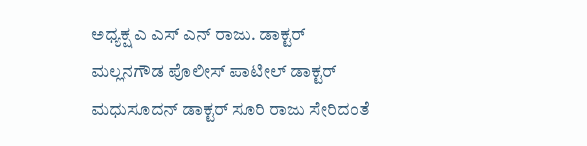ಅಧ್ಯಕ್ಷ ಎ ಎಸ್ ಎನ್ ರಾಜು. ಡಾಕ್ಟರ್ ಮಲ್ಲನಗೌಡ ಪೊಲೀಸ್ ಪಾಟೀಲ್ ಡಾಕ್ಟರ್ ಮಧುಸೂದನ್ ಡಾಕ್ಟರ್ ಸೂರಿ ರಾಜು ಸೇರಿದಂತೆ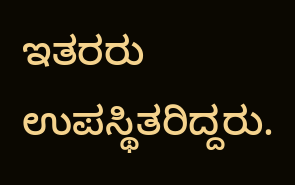ಇತರರು ಉಪಸ್ಥಿತರಿದ್ದರು.